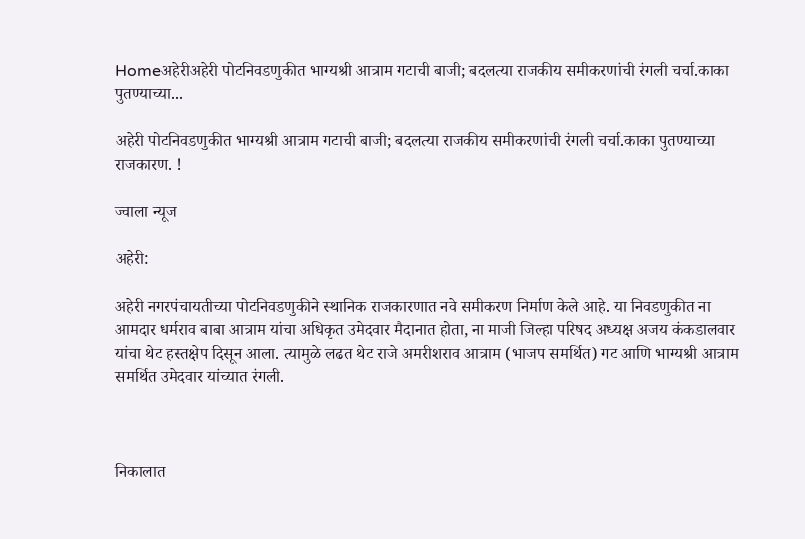Homeअहेरीअहेरी पोटनिवडणुकीत भाग्यश्री आत्राम गटाची बाजी; बदलत्या राजकीय समीकरणांची रंगली चर्चा.काका पुतण्याच्या...

अहेरी पोटनिवडणुकीत भाग्यश्री आत्राम गटाची बाजी; बदलत्या राजकीय समीकरणांची रंगली चर्चा.काका पुतण्याच्या राजकारण. !

ज्वाला न्यूज

अहेरी:

अहेरी नगरपंचायतीच्या पोटनिवडणुकीने स्थानिक राजकारणात नवे समीकरण निर्माण केले आहे. या निवडणुकीत ना आमदार धर्मराव बाबा आत्राम यांचा अधिकृत उमेदवार मैदानात होता, ना माजी जिल्हा परिषद अध्यक्ष अजय कंकडालवार यांचा थेट हस्तक्षेप दिसून आला. त्यामुळे लढत थेट राजे अमरीशराव आत्राम (भाजप समर्थित) गट आणि भाग्यश्री आत्राम समर्थित उमेदवार यांच्यात रंगली.



निकालात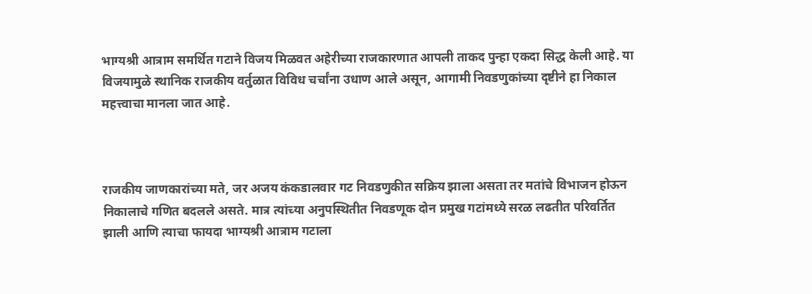भाग्यश्री आत्राम समर्थित गटाने विजय मिळवत अहेरीच्या राजकारणात आपली ताकद पुन्हा एकदा सिद्ध केली आहे. या विजयामुळे स्थानिक राजकीय वर्तुळात विविध चर्चांना उधाण आले असून, आगामी निवडणुकांच्या दृष्टीने हा निकाल महत्त्वाचा मानला जात आहे.



राजकीय जाणकारांच्या मते, जर अजय कंकडालवार गट निवडणुकीत सक्रिय झाला असता तर मतांचे विभाजन होऊन निकालाचे गणित बदलले असते. मात्र त्यांच्या अनुपस्थितीत निवडणूक दोन प्रमुख गटांमध्ये सरळ लढतीत परिवर्तित झाली आणि त्याचा फायदा भाग्यश्री आत्राम गटाला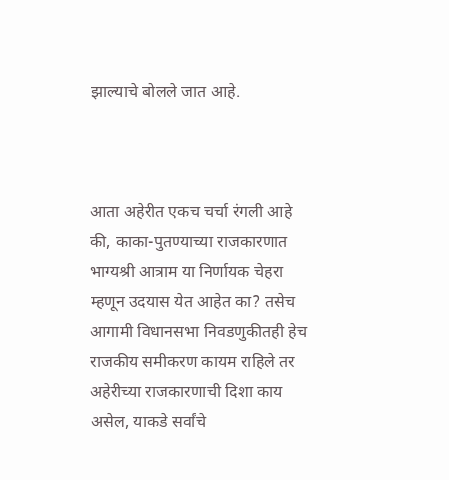झाल्याचे बोलले जात आहे.



आता अहेरीत एकच चर्चा रंगली आहे की, काका-पुतण्याच्या राजकारणात भाग्यश्री आत्राम या निर्णायक चेहरा म्हणून उदयास येत आहेत का? तसेच आगामी विधानसभा निवडणुकीतही हेच राजकीय समीकरण कायम राहिले तर अहेरीच्या राजकारणाची दिशा काय असेल, याकडे सर्वांचे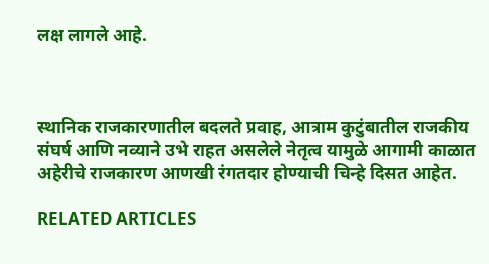लक्ष लागले आहे.



स्थानिक राजकारणातील बदलते प्रवाह, आत्राम कुटुंबातील राजकीय संघर्ष आणि नव्याने उभे राहत असलेले नेतृत्व यामुळे आगामी काळात अहेरीचे राजकारण आणखी रंगतदार होण्याची चिन्हे दिसत आहेत.

RELATED ARTICLES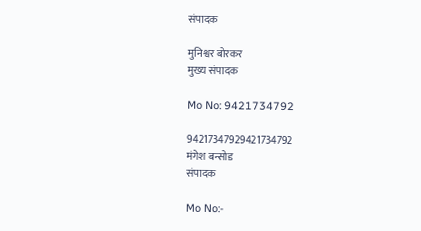संपादक

मुनिश्वर बोरकर
मुख्य संपादक

Mo No: 9421734792

94217347929421734792
मंगेश बन्सोड
संपादक

Mo No:-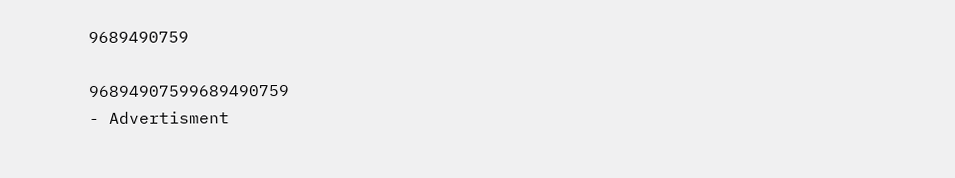9689490759

96894907599689490759
- Advertisment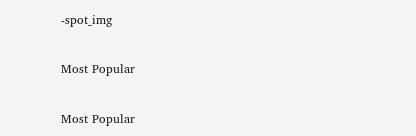-spot_img

Most Popular

Most Popular